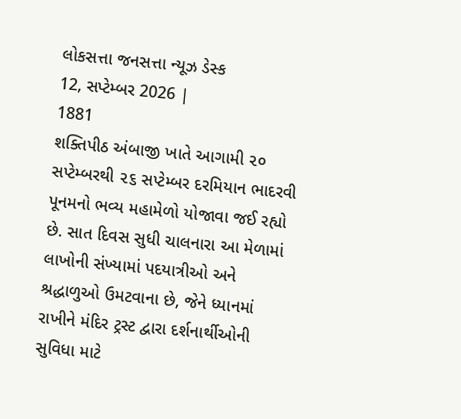લોકસત્તા જનસત્તા ન્યૂઝ ડેસ્ક
12, સપ્ટેમ્બર 2026 |
1881
શક્તિપીઠ અંબાજી ખાતે આગામી ૨૦ સપ્ટેમ્બરથી ૨૬ સપ્ટેમ્બર દરમિયાન ભાદરવી પૂનમનો ભવ્ય મહામેળો યોજાવા જઈ રહ્યો છે. સાત દિવસ સુધી ચાલનારા આ મેળામાં લાખોની સંખ્યામાં પદયાત્રીઓ અને શ્રદ્ધાળુઓ ઉમટવાના છે, જેને ધ્યાનમાં રાખીને મંદિર ટ્રસ્ટ દ્વારા દર્શનાર્થીઓની સુવિધા માટે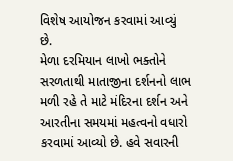વિશેષ આયોજન કરવામાં આવ્યું છે.
મેળા દરમિયાન લાખો ભક્તોને સરળતાથી માતાજીના દર્શનનો લાભ મળી રહે તે માટે મંદિરના દર્શન અને આરતીના સમયમાં મહત્વનો વધારો કરવામાં આવ્યો છે. હવે સવારની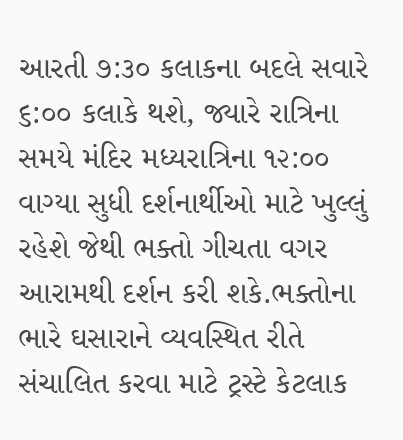આરતી ૭:૩૦ કલાકના બદલે સવારે ૬:૦૦ કલાકે થશે, જ્યારે રાત્રિના સમયે મંદિર મધ્યરાત્રિના ૧૨:૦૦ વાગ્યા સુધી દર્શનાર્થીઓ માટે ખુલ્લું રહેશે જેથી ભક્તો ગીચતા વગર આરામથી દર્શન કરી શકે.ભક્તોના ભારે ઘસારાને વ્યવસ્થિત રીતે સંચાલિત કરવા માટે ટ્રસ્ટે કેટલાક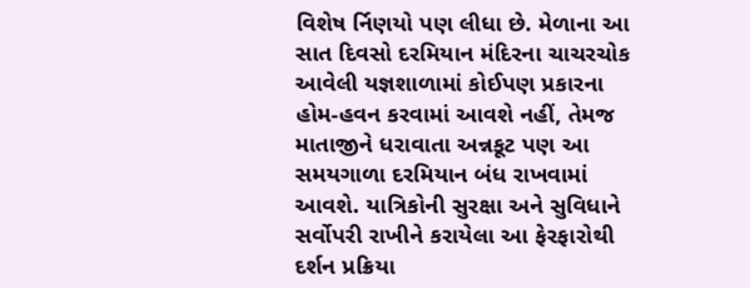વિશેષ ર્નિણયો પણ લીધા છે. મેળાના આ સાત દિવસો દરમિયાન મંદિરના ચાચરચોક આવેલી યજ્ઞશાળામાં કોઈપણ પ્રકારના હોમ-હવન કરવામાં આવશે નહીં, તેમજ માતાજીને ધરાવાતા અન્નકૂટ પણ આ સમયગાળા દરમિયાન બંધ રાખવામાં આવશે. યાત્રિકોની સુરક્ષા અને સુવિધાને સર્વોપરી રાખીને કરાયેલા આ ફેરફારોથી દર્શન પ્રક્રિયા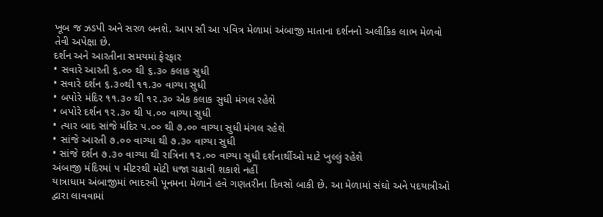ખૂબ જ ઝડપી અને સરળ બનશે. આપ સૌ આ પવિત્ર મેળામાં અંબાજી માતાના દર્શનનો અલૌકિક લાભ મેળવો તેવી અપેક્ષા છે.
દર્શન અને આરતીના સમયમાં ફેરફાર
• સવારે આરતી ૬.૦૦ થી ૬.૩૦ કલાક સુધી
• સવારે દર્શન ૬.૩૦થી ૧૧.૩૦ વાગ્યા સુધી
• બપોરે મંદિર ૧૧.૩૦ થી ૧૨.૩૦ એક કલાક સુધી મંગલ રહેશે
• બપોરે દર્શન ૧૨.૩૦ થી ૫.૦૦ વાગ્યા સુધી
• ત્યાર બાદ સાંજે મંદિર ૫.૦૦ થી ૭.૦૦ વાગ્યા સુધી મંગલ રહેશે
• સાંજે આરતી ૭.૦૦ વાગ્યા થી ૭.૩૦ વાગ્યા સુધી
• સાંજે દર્શન ૭.૩૦ વાગ્યા થી રાત્રિના ૧૨.૦૦ વાગ્યા સુધી દર્શનાર્થીઓ માટે ખુલ્લું રહેશે
અંબાજી મંદિરમાં ૫ મીટરથી મોટી ધજા ચઢાવી શકાશે નહીં
યાત્રાધામ અંબાજીમાં ભાદરવી પૂનમના મેળાને હવે ગણતરીના દિવસો બાકી છે. આ મેળામાં સંઘો અને પદયાત્રીઓ દ્વારા લાવવામાં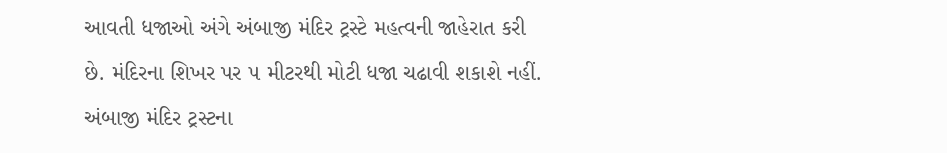આવતી ધજાઓ અંગે અંબાજી મંદિર ટ્રસ્ટે મહત્વની જાહેરાત કરી છે. મંદિરના શિખર પર ૫ મીટરથી મોટી ધજા ચઢાવી શકાશે નહીં. અંબાજી મંદિર ટ્રસ્ટના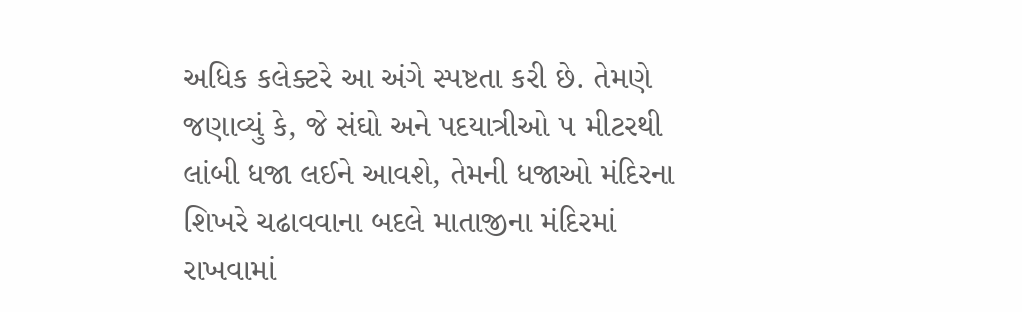અધિક કલેક્ટરે આ અંગે સ્પષ્ટતા કરી છે. તેમણે જણાવ્યું કે, જે સંઘો અને પદયાત્રીઓ ૫ મીટરથી લાંબી ધજા લઈને આવશે, તેમની ધજાઓ મંદિરના શિખરે ચઢાવવાના બદલે માતાજીના મંદિરમાં રાખવામાં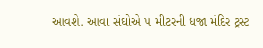આવશે. આવા સંઘોએ ૫ મીટરની ધજા મંદિર ટ્રસ્ટ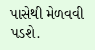પાસેથી મેળવવી પડશે.